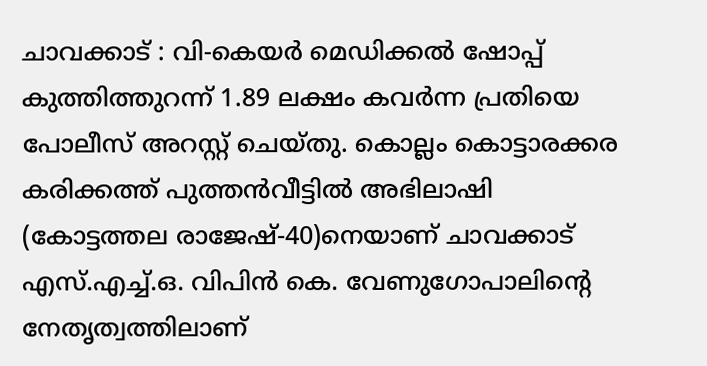ചാവക്കാട് : വി-കെയർ മെഡിക്കൽ ഷോപ്പ് കുത്തിത്തുറന്ന് 1.89 ലക്ഷം കവർന്ന പ്രതിയെ പോലീസ് അറസ്റ്റ് ചെയ്തു. കൊല്ലം കൊട്ടാരക്കര കരിക്കത്ത് പുത്തൻവീട്ടിൽ അഭിലാഷി (കോട്ടത്തല രാജേഷ്-40)നെയാണ് ചാവക്കാട് എസ്.എച്ച്.ഒ. വിപിൻ കെ. വേണുഗോപാലിന്റെ നേതൃത്വത്തിലാണ്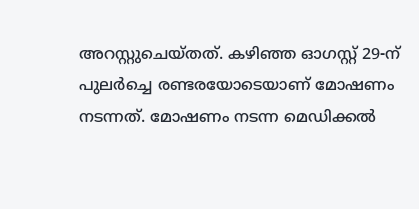അറസ്റ്റുചെയ്തത്. കഴിഞ്ഞ ഓഗസ്റ്റ് 29-ന് പുലർച്ചെ രണ്ടരയോടെയാണ് മോഷണം നടന്നത്. മോഷണം നടന്ന മെഡിക്കൽ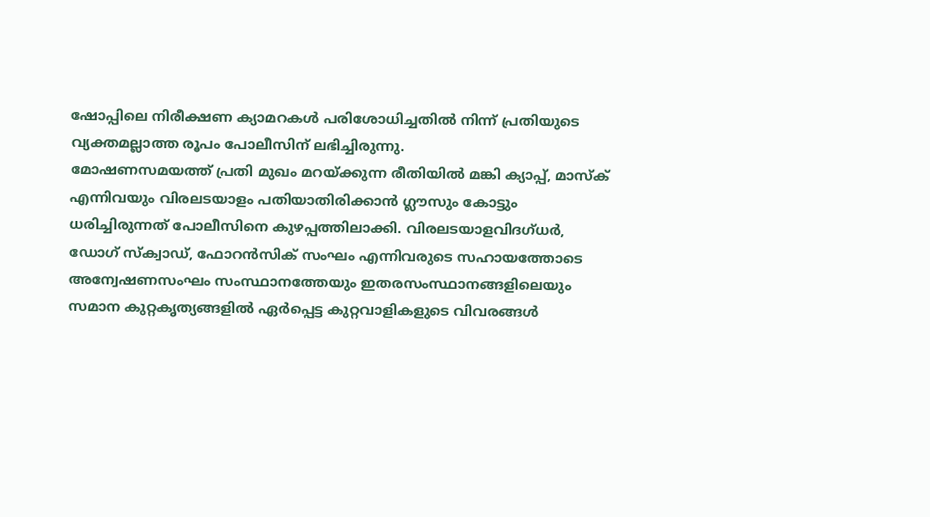ഷോപ്പിലെ നിരീക്ഷണ ക്യാമറകൾ പരിശോധിച്ചതിൽ നിന്ന് പ്രതിയുടെ വ്യക്തമല്ലാത്ത രൂപം പോലീസിന് ലഭിച്ചിരുന്നു.
മോഷണസമയത്ത് പ്രതി മുഖം മറയ്ക്കുന്ന രീതിയിൽ മങ്കി ക്യാപ്പ്, മാസ്ക് എന്നിവയും വിരലടയാളം പതിയാതിരിക്കാൻ ഗ്ലൗസും കോട്ടും ധരിച്ചിരുന്നത് പോലീസിനെ കുഴപ്പത്തിലാക്കി. വിരലടയാളവിദഗ്ധർ, ഡോഗ് സ്ക്വാഡ്, ഫോറൻസിക് സംഘം എന്നിവരുടെ സഹായത്തോടെ അന്വേഷണസംഘം സംസ്ഥാനത്തേയും ഇതരസംസ്ഥാനങ്ങളിലെയും സമാന കുറ്റകൃത്യങ്ങളിൽ ഏർപ്പെട്ട കുറ്റവാളികളുടെ വിവരങ്ങൾ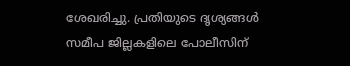ശേഖരിച്ചു. പ്രതിയുടെ ദൃശ്യങ്ങൾ സമീപ ജില്ലകളിലെ പോലീസിന്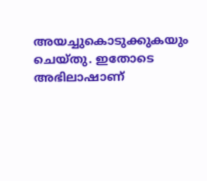അയച്ചുകൊടുക്കുകയും ചെയ്തു. ഇതോടെ അഭിലാഷാണ്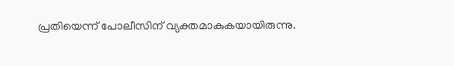പ്രതിയെന്ന് പോലീസിന് വ്യക്തമാകുകയായിരുന്നു.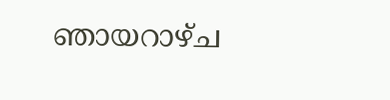ഞായറാഴ്ച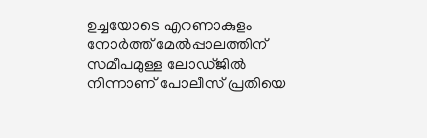ഉച്ചയോടെ എറണാകുളം നോർത്ത് മേൽപ്പാലത്തിന് സമീപമുള്ള ലോഡ്ജിൽ നിന്നാണ് പോലീസ് പ്രതിയെ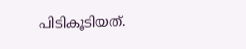പിടികൂടിയത്.